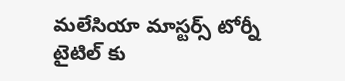మలేసియా మాస్టర్స్ టోర్నీ టైటిల్ కు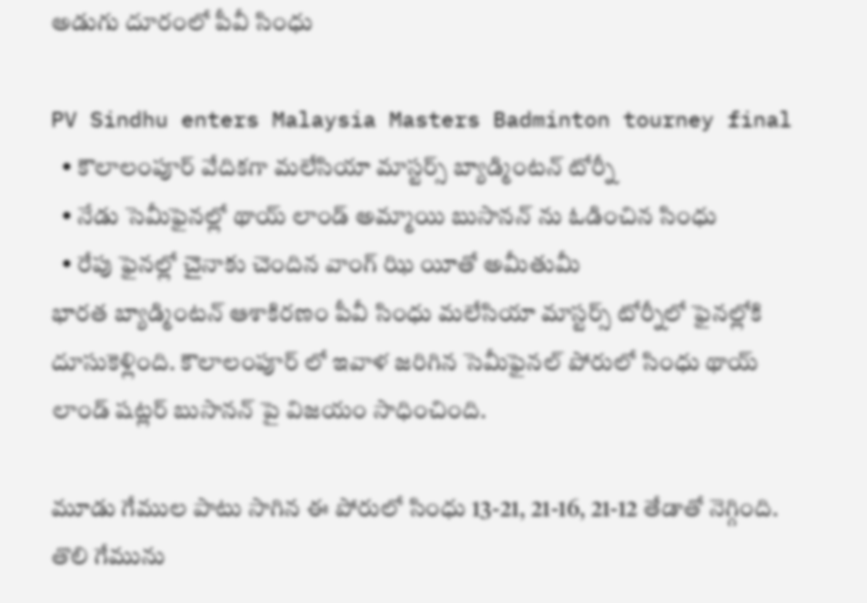అడుగు దూరంలో పీవీ సింధు

PV Sindhu enters Malaysia Masters Badminton tourney final
  • కౌలాలంపూర్ వేదికగా మలేసియా మాస్టర్స్ బ్యాడ్మింటన్ టోర్నీ
  • నేడు సెమీఫైనల్లో థాయ్ లాండ్ అమ్మాయి బుసానన్ ను ఓడించిన సింధు
  • రేపు ఫైనల్లో చైనాకు చెందిన వాంగ్ ఝి యీతో అమీతుమీ
భారత బ్యాడ్మింటన్ ఆశాకిరణం పీవీ సింధు మలేసియా మాస్టర్స్ టోర్నీలో ఫైనల్లోకి దూసుకెళ్లింది. కౌలాలంపూర్ లో ఇవాళ జరిగిన సెమీఫైనల్ పోరులో సింధు థాయ్ లాండ్ షట్లర్ బుసానన్ పై విజయం సాధించింది.

మూడు గేముల పాటు సాగిన ఈ పోరులో సింధు 13-21, 21-16, 21-12 తేడాతో నెగ్గింది. తొలి గేమును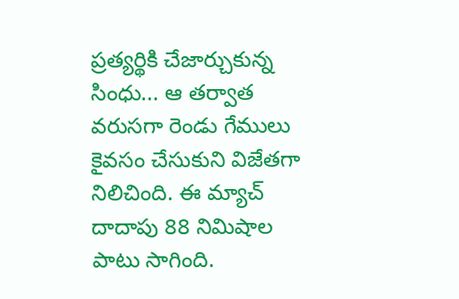ప్రత్యర్థికి చేజార్చుకున్న సింధు... ఆ తర్వాత వరుసగా రెండు గేములు కైవసం చేసుకుని విజేతగా నిలిచింది. ఈ మ్యాచ్ దాదాపు 88 నిమిషాల పాటు సాగింది.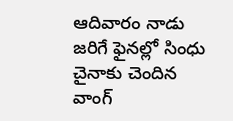ఆదివారం నాడు జరిగే ఫైనల్లో సింధు చైనాకు చెందిన వాంగ్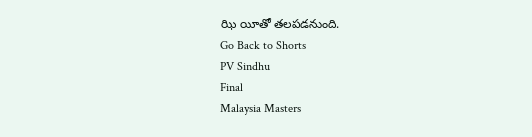ఝి యీతో తలపడనుంది.
Go Back to Shorts
PV Sindhu
Final
Malaysia Masters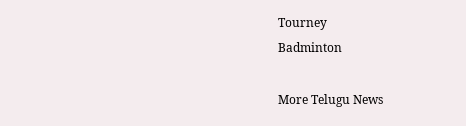Tourney
Badminton

More Telugu News